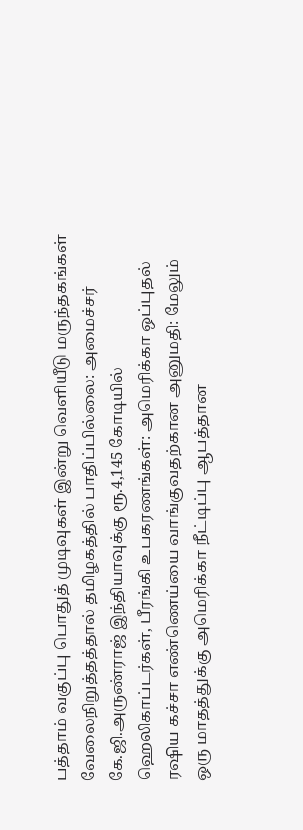பத்தாம் வகுப்பு பொதுத் முடிவுகள் இன்று வெளியீடு மருந்தகங்கள் வேலைநிறுத்தத்தால் தமிழகத்தில் பாதிப்பில்லை: அமைச்சர் கே.ஜி.அருண்ராஜ் இந்தியாவுக்கு ரூ.4,145 கோடியில் ஹெலிகாப்டர்கள், பீரங்கி உபகரணங்கள்: அமெரிக்கா ஒப்புதல் ரஷிய கச்சா எண்ணெய்யை வாங்குவதற்கான அனுமதி: மேலும் ஒரு மாதத்துக்கு அமெரிக்கா நீட்டிப்பு ஆபத்தான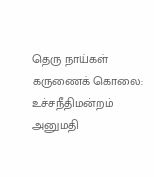தெரு நாய்கள் கருணைக் கொலை: உச்சநீதிமன்றம் அனுமதி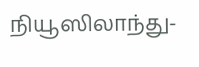நியூஸிலாந்து-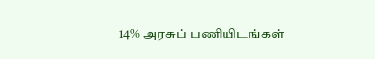14% அரசுப் பணியிடங்கள்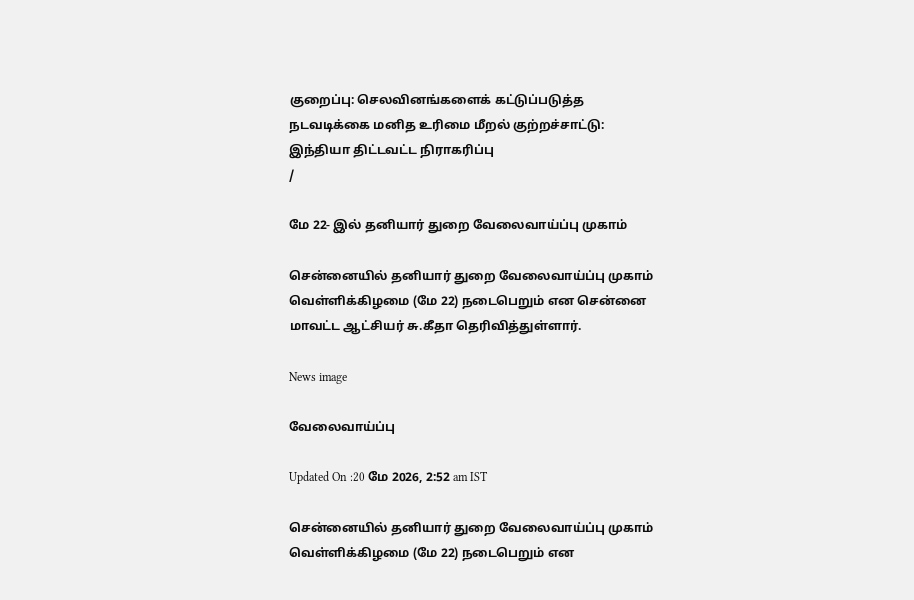குறைப்பு: செலவினங்களைக் கட்டுப்படுத்த நடவடிக்கை மனித உரிமை மீறல் குற்றச்சாட்டு: இந்தியா திட்டவட்ட நிராகரிப்பு
/

மே 22- இல் தனியார் துறை வேலைவாய்ப்பு முகாம்

சென்னையில் தனியார் துறை வேலைவாய்ப்பு முகாம் வெள்ளிக்கிழமை (மே 22) நடைபெறும் என சென்னை மாவட்ட ஆட்சியர் சு.கீதா தெரிவித்துள்ளார்.

News image

வேலைவாய்ப்பு

Updated On :20 மே 2026, 2:52 am IST

சென்னையில் தனியார் துறை வேலைவாய்ப்பு முகாம் வெள்ளிக்கிழமை (மே 22) நடைபெறும் என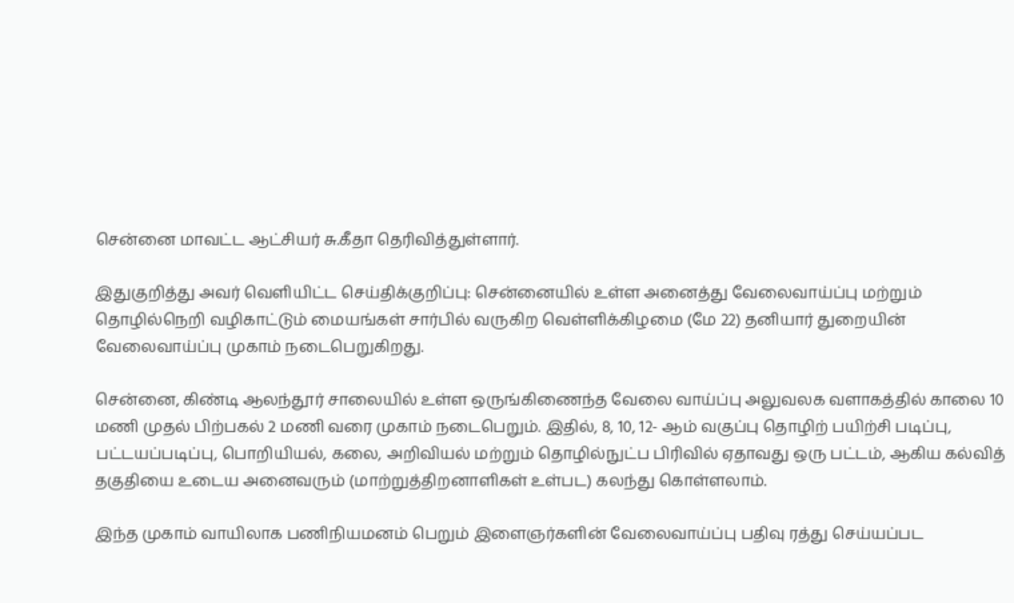சென்னை மாவட்ட ஆட்சியர் சு.கீதா தெரிவித்துள்ளார்.

இதுகுறித்து அவர் வெளியிட்ட செய்திக்குறிப்பு: சென்னையில் உள்ள அனைத்து வேலைவாய்ப்பு மற்றும் தொழில்நெறி வழிகாட்டும் மையங்கள் சார்பில் வருகிற வெள்ளிக்கிழமை (மே 22) தனியார் துறையின் வேலைவாய்ப்பு முகாம் நடைபெறுகிறது.

சென்னை, கிண்டி ஆலந்தூர் சாலையில் உள்ள ஒருங்கிணைந்த வேலை வாய்ப்பு அலுவலக வளாகத்தில் காலை 10 மணி முதல் பிற்பகல் 2 மணி வரை முகாம் நடைபெறும். இதில், 8, 10, 12- ஆம் வகுப்பு தொழிற் பயிற்சி படிப்பு, பட்டயப்படிப்பு, பொறியியல், கலை, அறிவியல் மற்றும் தொழில்நுட்ப பிரிவில் ஏதாவது ஒரு பட்டம், ஆகிய கல்வித் தகுதியை உடைய அனைவரும் (மாற்றுத்திறனாளிகள் உள்பட) கலந்து கொள்ளலாம்.

இந்த முகாம் வாயிலாக பணிநியமனம் பெறும் இளைஞர்களின் வேலைவாய்ப்பு பதிவு ரத்து செய்யப்பட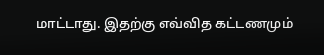மாட்டாது. இதற்கு எவ்வித கட்டணமும்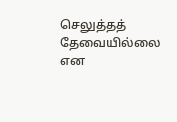செலுத்தத் தேவையில்லை என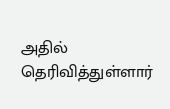அதில் தெரிவித்துள்ளார்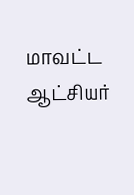மாவட்ட ஆட்சியர்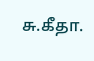சு.கீதா.